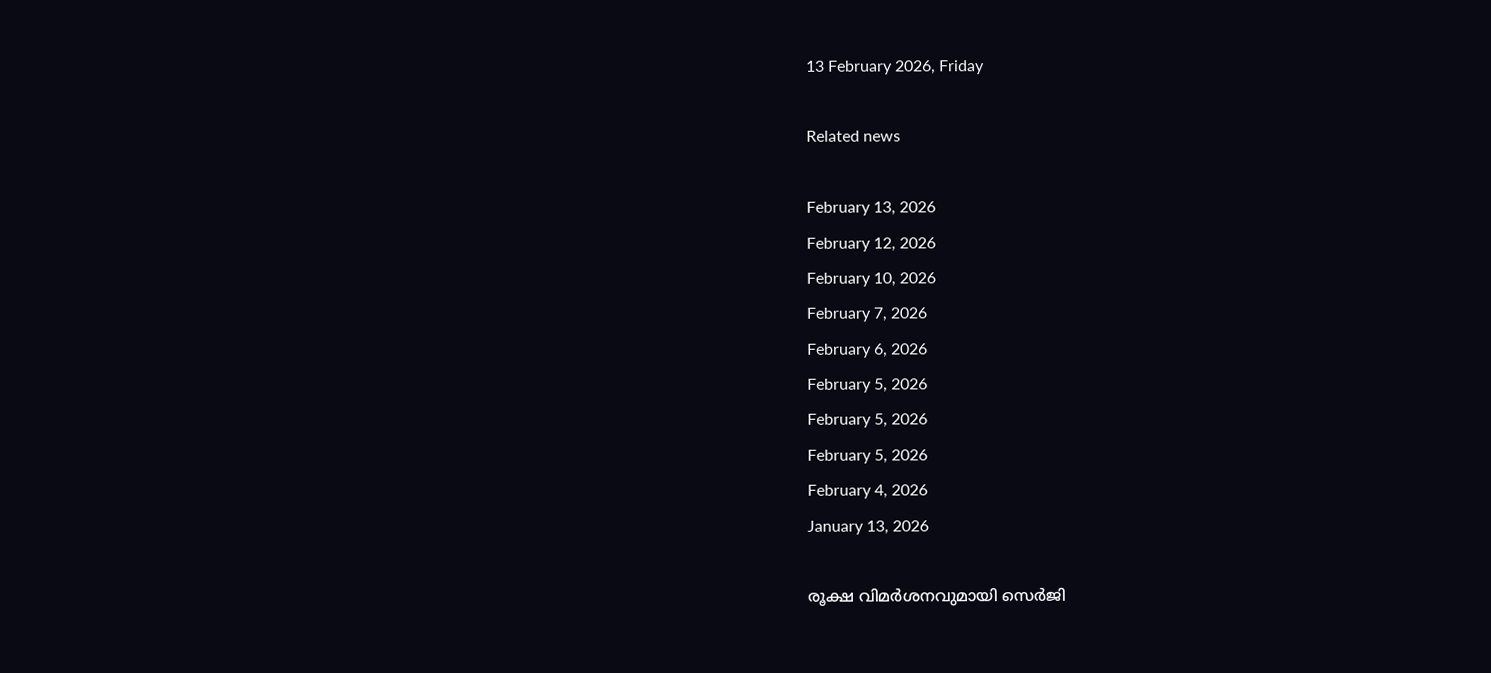13 February 2026, Friday

Related news

February 13, 2026
February 12, 2026
February 10, 2026
February 7, 2026
February 6, 2026
February 5, 2026
February 5, 2026
February 5, 2026
February 4, 2026
January 13, 2026

രൂക്ഷ വിമര്‍ശനവുമായി സെര്‍ജി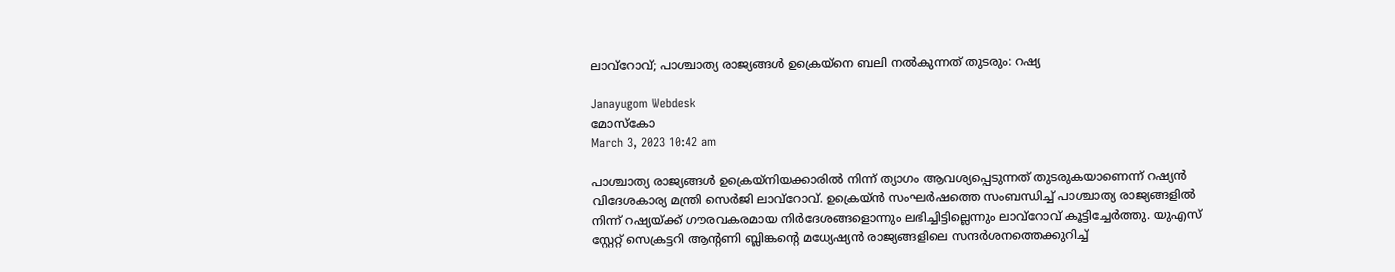ലാവ്റോവ്; പാശ്ചാത്യ രാജ്യങ്ങള്‍ ഉക്രെയ‍്നെ ബലി നല്‍കുന്നത് തുടരും: റഷ്യ

Janayugom Webdesk
മോസ്കോ
March 3, 2023 10:42 am

പാശ്ചാത്യ രാജ്യങ്ങള്‍ ഉക്രെയ‍്നിയക്കാരില്‍ നിന്ന് ത്യാഗം ആവശ്യപ്പെടുന്നത് തുടരുകയാണെന്ന് റഷ്യന്‍ വിദേശകാര്യ മന്ത്രി സെര്‍ജി ലാവ്റോവ്. ഉക്രെയ‍്ന്‍ സംഘര്‍ഷത്തെ സംബന്ധിച്ച് പാശ്ചാത്യ രാജ്യങ്ങളില്‍ നിന്ന് റഷ്യയ്ക്ക് ഗൗരവകരമായ നിര്‍ദേശങ്ങളൊന്നും ലഭിച്ചിട്ടില്ലെന്നും ലാവ്റോവ് കൂട്ടിച്ചേര്‍ത്തു. യുഎസ് സ്റ്റേറ്റ് സെക്രട്ടറി ആന്റണി ബ്ലിങ്കന്റെ മധ്യേഷ്യൻ രാജ്യങ്ങളിലെ സന്ദർശനത്തെക്കുറിച്ച്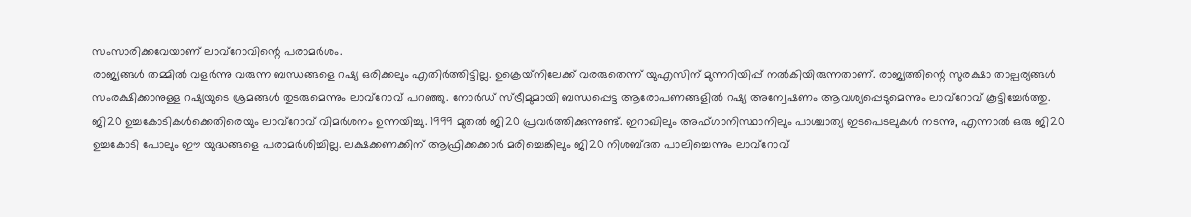സംസാരിക്കവേയാണ് ലാവ്‍റോവിന്റെ പരാമര്‍ശം.
രാജ്യങ്ങള്‍ തമ്മില്‍ വളര്‍ന്നു വരുന്ന ബന്ധങ്ങളെ റഷ്യ ഒരിക്കലും എതിര്‍ത്തിട്ടില്ല. ഉക്രെയ‍്നിലേക്ക് വരരുതെന്ന് യുഎസിന് മുന്നറിയിപ്പ് നല്‍കിയിരുന്നതാണ്. രാജ്യത്തിന്റെ സുരക്ഷാ താല്പര്യങ്ങള്‍ സംരക്ഷിക്കാനുള്ള റഷ്യയുടെ ശ്രമങ്ങള്‍ തുടരുമെന്നും ലാവ്റോവ് പറ‍ഞ്ഞു. നോർഡ് സ്ട്രീമുമായി ബന്ധപ്പെട്ട ആരോപണങ്ങളില്‍ റഷ്യ അന്വേഷണം ആവശ്യപ്പെടുമെന്നും ലാവ്‍റോവ് കൂട്ടിച്ചേര്‍ത്തു.
ജി20 ഉച്ചകോടികള്‍ക്കെതിരെയും ലാവ്റോവ് വിമര്‍ശനം ഉന്നയിച്ചു. 1999 മുതൽ ജി20 പ്രവർത്തിക്കുന്നുണ്ട്. ഇറാഖിലും അഫ്ഗാനിസ്ഥാനിലും പാശ്ചാത്യ ഇടപെടലുകൾ നടന്നു, എന്നാൽ ഒരു ജി20 ഉച്ചകോടി പോലും ഈ യുദ്ധങ്ങളെ പരാമർശിച്ചില്ല. ലക്ഷക്കണക്കിന് ആഫ്രിക്കക്കാർ മരിച്ചെങ്കിലും ജി20 നിശബ്ദത പാലിച്ചെന്നും ലാവ്റോവ്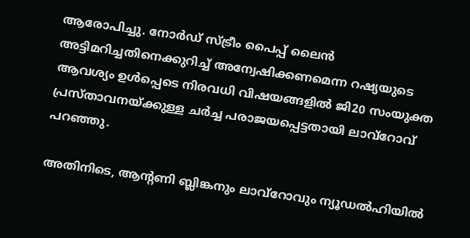ആരോപിച്ചു. നോർഡ് സ്ട്രീം പൈപ്പ് ലൈൻ അട്ടിമറിച്ചതിനെക്കുറിച്ച് അന്വേഷിക്കണമെന്ന റഷ്യയുടെ ആവശ്യം ഉൾപ്പെടെ നിരവധി വിഷയങ്ങളിൽ ജി20 സംയുക്ത പ്രസ്താവനയ്ക്കുള്ള ചര്‍ച്ച പരാജയപ്പെട്ടതായി ലാവ്‌റോവ് പറഞ്ഞു.

അതിനിടെ, ആന്റണി ബ്ലിങ്കനും ലാവ്റോവും ന്യൂഡല്‍ഹിയില്‍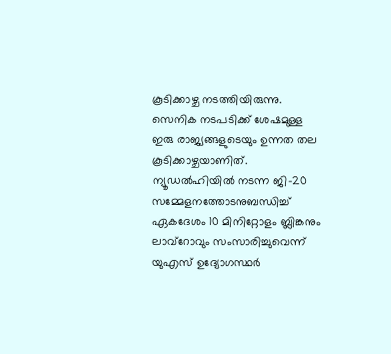കൂടിക്കാഴ്ച നടത്തിയിരുന്നു. സെനിക നടപടിക്ക് ശേഷമുള്ള ഇരു രാജ്യങ്ങളുടെയും ഉന്നത തല കൂടിക്കാഴ്ചയാണിത്. ന്യൂഡൽഹിയിൽ നടന്ന ജി-20 സമ്മേളനത്തോടനുബന്ധിച്ച് ഏകദേശം 10 മിനിറ്റോളം ബ്ലിങ്കനും ലാവ്‌റോവും സംസാരിച്ചുവെന്ന് യുഎസ് ഉദ്യോഗസ്ഥർ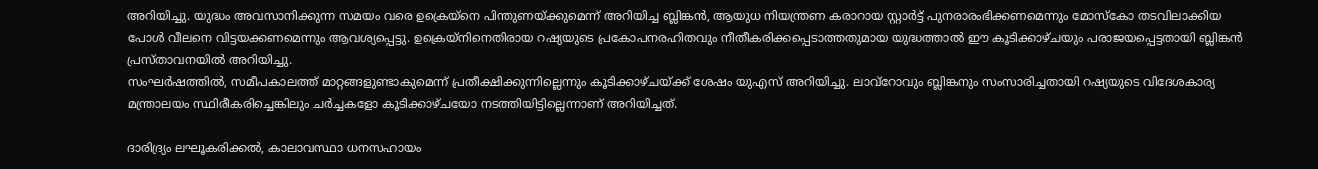അറിയിച്ചു. യുദ്ധം അവസാനിക്കുന്ന സമയം വരെ ഉക്രെയ‍്നെ പിന്തുണയ്ക്കുമെന്ന് അറിയിച്ച ബ്ലിങ്കന്‍, ആയുധ നിയന്ത്രണ കരാറായ സ്റ്റാര്‍ട്ട് പുനരാരംഭിക്കണമെന്നും മോസ്‌കോ തടവിലാക്കിയ പോൾ വീലനെ വിട്ടയക്കണമെന്നും ആവശ്യപ്പെട്ടു. ഉക്രെയ്‌നിനെതിരായ റഷ്യയുടെ പ്രകോപനരഹിതവും നീതീകരിക്കപ്പെടാത്തതുമായ യുദ്ധത്താൽ ഈ കൂടിക്കാഴ്ചയും പരാജയപ്പെട്ടതായി ബ്ലിങ്കന്‍ പ്രസ്താവനയില്‍ അറിയിച്ചു.
സംഘര്‍ഷത്തില്‍, സമീപകാലത്ത് മാറ്റങ്ങളുണ്ടാകുമെന്ന് പ്രതീക്ഷിക്കുന്നില്ലെന്നും കൂടിക്കാഴ്ചയ്ക്ക് ശേഷം യുഎസ് അറിയിച്ചു. ലാവ്‌റോവും ബ്ലിങ്കനും സംസാരിച്ചതായി റഷ്യയുടെ വിദേശകാര്യ മന്ത്രാലയം സ്ഥിരീകരിച്ചെങ്കിലും ചര്‍ച്ചകളോ കൂടിക്കാഴ്ചയോ നടത്തിയിട്ടില്ലെന്നാണ് അറിയിച്ചത്.

ദാരിദ്ര്യം ലഘൂകരിക്കൽ, കാലാവസ്ഥാ ധനസഹായം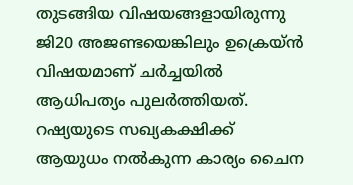തുടങ്ങിയ വിഷയങ്ങളായിരുന്നു ജി20 അജണ്ടയെങ്കിലും ഉക്രെയ‍്ന്‍ വിഷയമാണ് ചര്‍ച്ചയില്‍ ആധിപത്യം പുലര്‍ത്തിയത്. റഷ്യയുടെ സഖ്യകക്ഷിക്ക് ആയുധം നൽകുന്ന കാര്യം ചൈന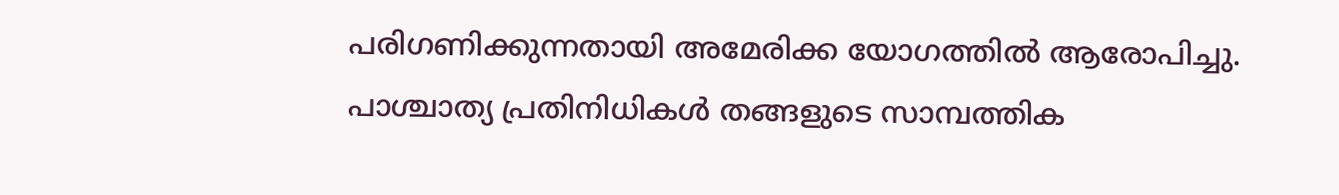പരിഗണിക്കുന്നതായി അമേരിക്ക യോഗത്തില്‍ ആരോപിച്ചു. പാശ്ചാത്യ പ്രതിനിധികൾ തങ്ങളുടെ സാമ്പത്തിക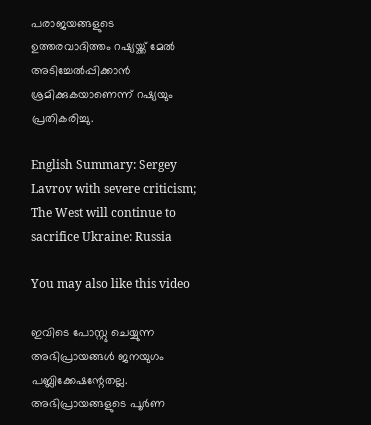പരാജയങ്ങളുടെ ഉത്തരവാദിത്തം റഷ്യയ്ക്ക് മേല്‍ അടിച്ചേല്‍പ്പിക്കാന്‍ ശ്രമിക്കുകയാണെന്ന് റഷ്യയും പ്രതികരിച്ചു.

English Summary: Sergey Lavrov with severe criticism; The West will continue to sacrifice Ukraine: Russia

You may also like this video

ഇവിടെ പോസ്റ്റു ചെയ്യുന്ന അഭിപ്രായങ്ങള്‍ ജനയുഗം പബ്ലിക്കേഷന്റേതല്ല. അഭിപ്രായങ്ങളുടെ പൂര്‍ണ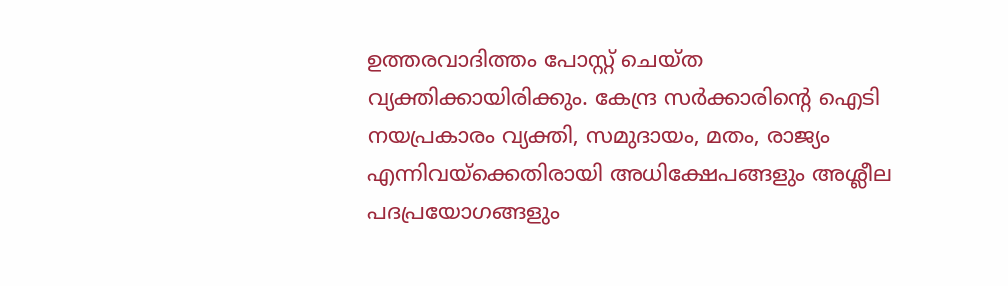ഉത്തരവാദിത്തം പോസ്റ്റ് ചെയ്ത വ്യക്തിക്കായിരിക്കും. കേന്ദ്ര സര്‍ക്കാരിന്റെ ഐടി നയപ്രകാരം വ്യക്തി, സമുദായം, മതം, രാജ്യം എന്നിവയ്‌ക്കെതിരായി അധിക്ഷേപങ്ങളും അശ്ലീല പദപ്രയോഗങ്ങളും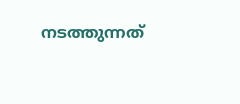നടത്തുന്നത്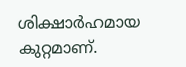ശിക്ഷാര്‍ഹമായ കുറ്റമാണ്.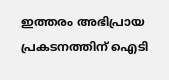ഇത്തരം അഭിപ്രായ പ്രകടനത്തിന് ഐടി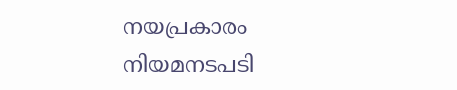നയപ്രകാരം നിയമനടപടി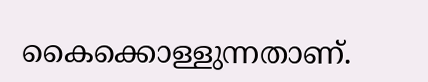കൈക്കൊള്ളുന്നതാണ്.